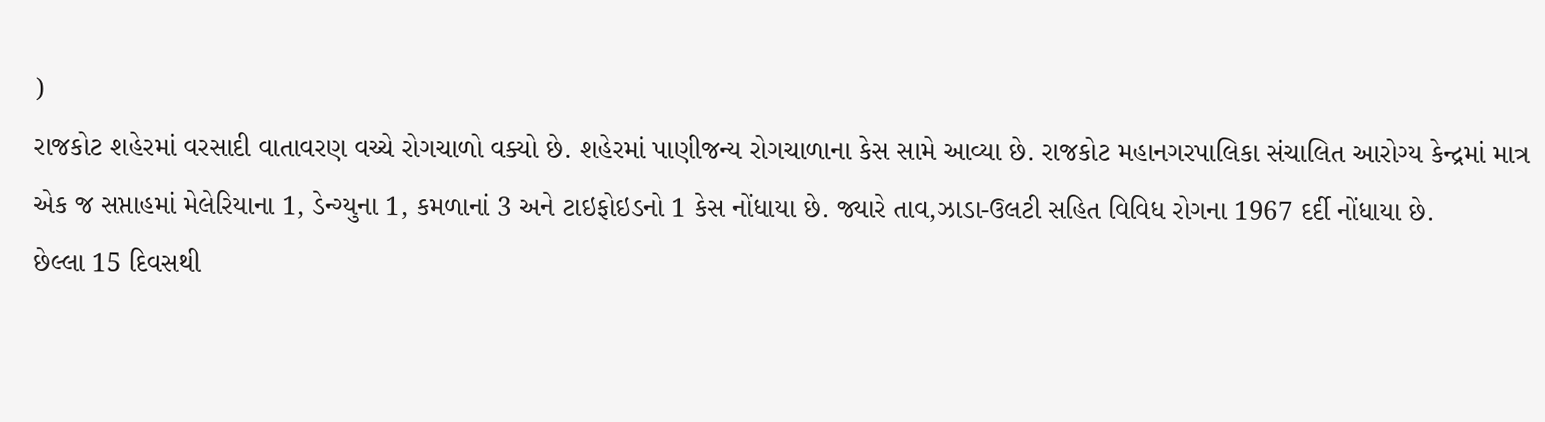)
રાજકોટ શહેરમાં વરસાદી વાતાવરણ વચ્ચે રોગચાળો વક્યો છે. શહેરમાં પાણીજન્ય રોગચાળાના કેસ સામે આવ્યા છે. રાજકોટ મહાનગરપાલિકા સંચાલિત આરોગ્ય કેન્દ્રમાં માત્ર એક જ સપ્તાહમાં મેલેરિયાના 1, ડેન્ગ્યુના 1, કમળાનાં 3 અને ટાઇફોઇડનો 1 કેસ નોંધાયા છે. જ્યારે તાવ,ઝાડા-ઉલટી સહિત વિવિધ રોગના 1967 દર્દી નોંધાયા છે.
છેલ્લા 15 દિવસથી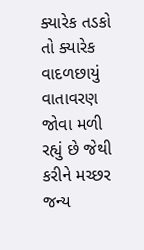ક્યારેક તડકો તો ક્યારેક વાદળછાયું વાતાવરણ જોવા મળી રહ્યું છે જેથી કરીને મચ્છર જન્ય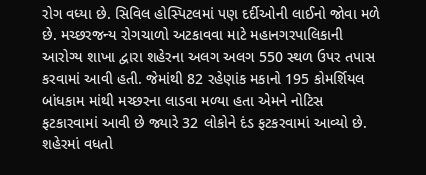રોગ વધ્યા છે. સિવિલ હોસ્પિટલમાં પણ દર્દીઓની લાઈનો જોવા મળે છે. મચ્છરજન્ય રોગચાળો અટકાવવા માટે મહાનગરપાલિકાની આરોગ્ય શાખા દ્વારા શહેરના અલગ અલગ 550 સ્થળ ઉપર તપાસ કરવામાં આવી હતી. જેમાંથી 82 રહેણાંક મકાનો 195 કોમર્શિયલ બાંધકામ માંથી મચ્છરના લાડવા મળ્યા હતા એમને નોટિસ ફટકારવામાં આવી છે જ્યારે 32 લોકોને દંડ ફટકરવામાં આવ્યો છે.
શહેરમાં વધતો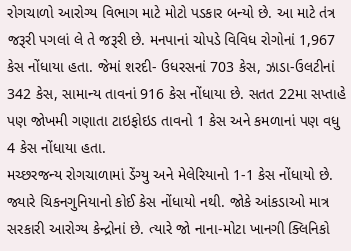રોગચાળો આરોગ્ય વિભાગ માટે મોટો પડકાર બન્યો છે. આ માટે તંત્ર જરૂરી પગલાં લે તે જરૂરી છે. મનપાનાં ચોપડે વિવિધ રોગોનાં 1,967 કેસ નોંધાયા હતા. જેમાં શરદી- ઉધરસનાં 703 કેસ, ઝાડા-ઉલટીનાં 342 કેસ, સામાન્ય તાવનાં 916 કેસ નોંધાયા છે. સતત 22મા સપ્તાહે પણ જોખમી ગણાતા ટાઇફોઇડ તાવનો 1 કેસ અને કમળાનાં પણ વધુ 4 કેસ નોંધાયા હતા.
મચ્છરજન્ય રોગચાળામાં ડેંગ્યુ અને મેલેરિયાનો 1-1 કેસ નોંધાયો છે. જ્યારે ચિકનગુનિયાનો કોઈ કેસ નોંધાયો નથી. જોકે આંકડાઓ માત્ર સરકારી આરોગ્ય કેન્દ્રોનાં છે. ત્યારે જો નાના-મોટા ખાનગી ક્લિનિકો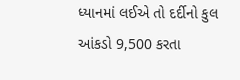ધ્યાનમાં લઈએ તો દર્દીનો કુલ આંકડો 9,500 કરતા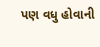પણ વધુ હોવાની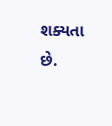શક્યતા છે.